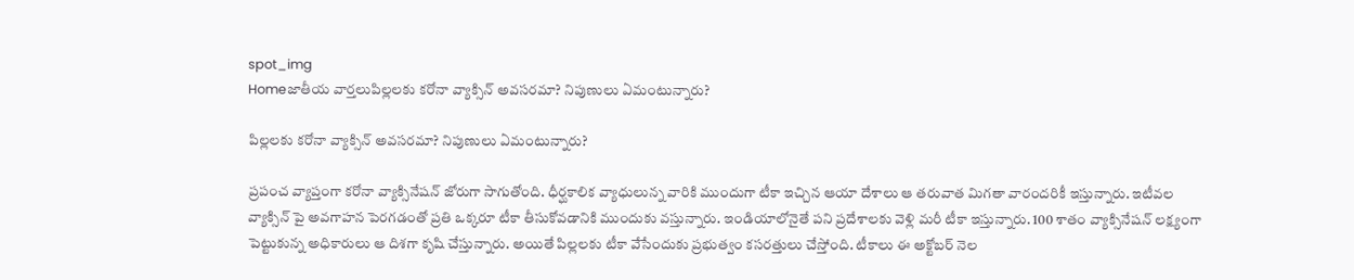spot_img
Homeజాతీయ వార్తలుపిల్లలకు కరోనా వ్యాక్సిన్ అవసరమా? నిపుణులు ఏమంటున్నారు?

పిల్లలకు కరోనా వ్యాక్సిన్ అవసరమా? నిపుణులు ఏమంటున్నారు?

ప్రపంచ వ్యాప్తంగా కరోనా వ్యాక్సినేషన్ జోరుగా సాగుతోంది. ధీర్ఘకాలిక వ్యాధులున్న వారికి ముందుగా టీకా ఇచ్చిన ఆయా దేశాలు ఆ తరువాత మిగతా వారందరికీ ఇస్తున్నారు. ఇటీవల వ్యాక్సిన్ పై అవగాహన పెరగడంతో ప్రతి ఒక్కరూ టీకా తీసుకోవడానికి ముందుకు వస్తున్నారు. ఇండియాలోనైతే పని ప్రదేశాలకు వెళ్లి మరీ టీకా ఇస్తున్నారు. 100 శాతం వ్యాక్సినేషన్ లక్ష్యంగా పెట్టుకున్న అధికారులు ఆ దిశగా కృషి చేస్తున్నారు. అయితే పిల్లలకు టీకా వేసేందుకు ప్రభుత్వం కసరత్తులు చేస్తోంది. టీకాలు ఈ అక్టోబర్ నెల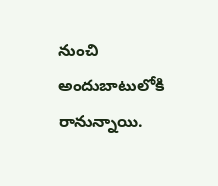నుంచి అందుబాటులోకి రానున్నాయి.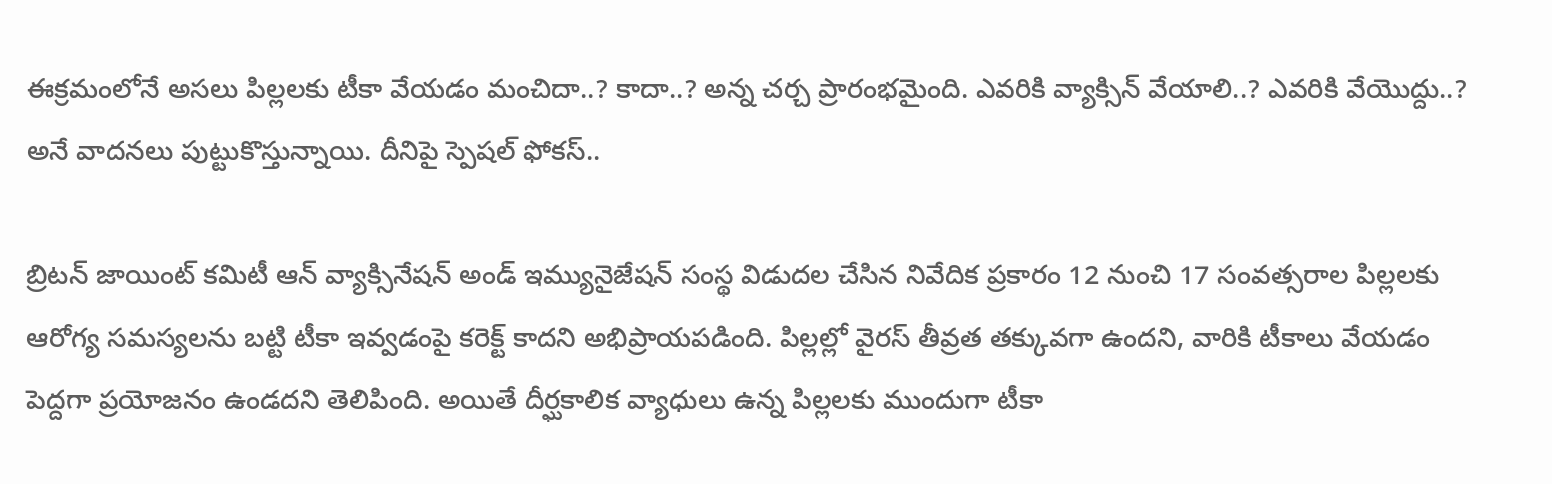ఈక్రమంలోనే అసలు పిల్లలకు టీకా వేయడం మంచిదా..? కాదా..? అన్న చర్చ ప్రారంభమైంది. ఎవరికి వ్యాక్సిన్ వేయాలి..? ఎవరికి వేయొద్దు..? అనే వాదనలు పుట్టుకొస్తున్నాయి. దీనిపై స్పెషల్ ఫోకస్..

బ్రిటన్ జాయింట్ కమిటీ ఆన్ వ్యాక్సినేషన్ అండ్ ఇమ్యునైజేషన్ సంస్థ విడుదల చేసిన నివేదిక ప్రకారం 12 నుంచి 17 సంవత్సరాల పిల్లలకు ఆరోగ్య సమస్యలను బట్టి టీకా ఇవ్వడంపై కరెక్ట్ కాదని అభిప్రాయపడింది. పిల్లల్లో వైరస్ తీవ్రత తక్కువగా ఉందని, వారికి టీకాలు వేయడం పెద్దగా ప్రయోజనం ఉండదని తెలిపింది. అయితే దీర్ఘకాలిక వ్యాధులు ఉన్న పిల్లలకు ముందుగా టీకా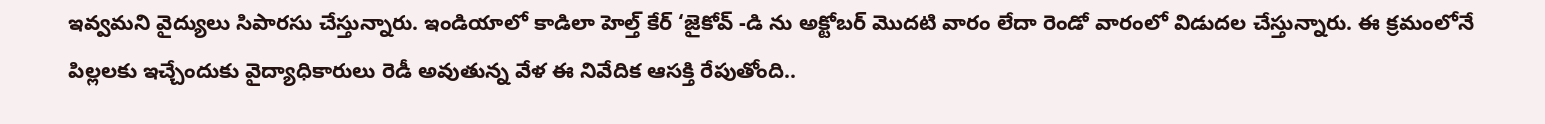ఇవ్వమని వైద్యులు సిపారసు చేస్తున్నారు. ఇండియాలో కాడిలా హెల్త్ కేర్ ‘జైకోవ్ -డి ను అక్టోబర్ మొదటి వారం లేదా రెండో వారంలో విడుదల చేస్తున్నారు. ఈ క్రమంలోనే పిల్లలకు ఇచ్చేందుకు వైద్యాధికారులు రెడీ అవుతున్న వేళ ఈ నివేదిక ఆసక్తి రేపుతోంది..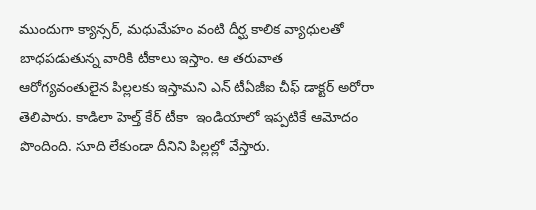ముందుగా క్యాన్సర్, మధుమేహం వంటి దీర్ఘ కాలిక వ్యాధులతో బాధపడుతున్న వారికి టీకాలు ఇస్తాం. ఆ తరువాత ఆరోగ్యవంతులైన పిల్లలకు ఇస్తామని ఎన్ టీఏజీఐ చీఫ్ డాక్టర్ అరోరా తెలిపారు. కాడిలా హెల్త్ కేర్ టీకా  ఇండియాలో ఇప్పటికే ఆమోదం పొందింది. సూది లేకుండా దీనిని పిల్లల్లో వేస్తారు.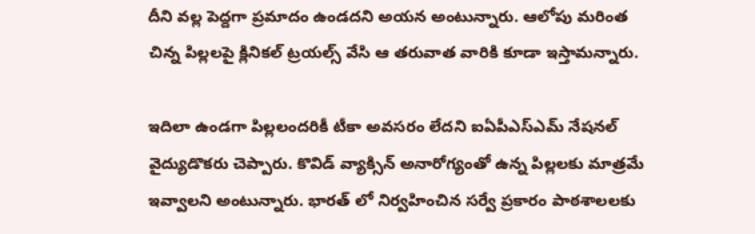దీని వల్ల పెద్దగా ప్రమాదం ఉండదని అయన అంటున్నారు. ఆలోపు మరింత చిన్న పిల్లలపై క్లినికల్ ట్రయల్స్ వేసి ఆ తరువాత వారికి కూడా ఇస్తామన్నారు.

ఇదిలా ఉండగా పిల్లలందరికీ టీకా అవసరం లేదని ఐఏపీఎస్ఎమ్ నేషనల్ వైద్యుడొకరు చెప్పారు. కొవిడ్ వ్యాక్సిన్ అనారోగ్యంతో ఉన్న పిల్లలకు మాత్రమే ఇవ్వాలని అంటున్నారు. భారత్ లో నిర్వహించిన సర్వే ప్రకారం పాఠశాలలకు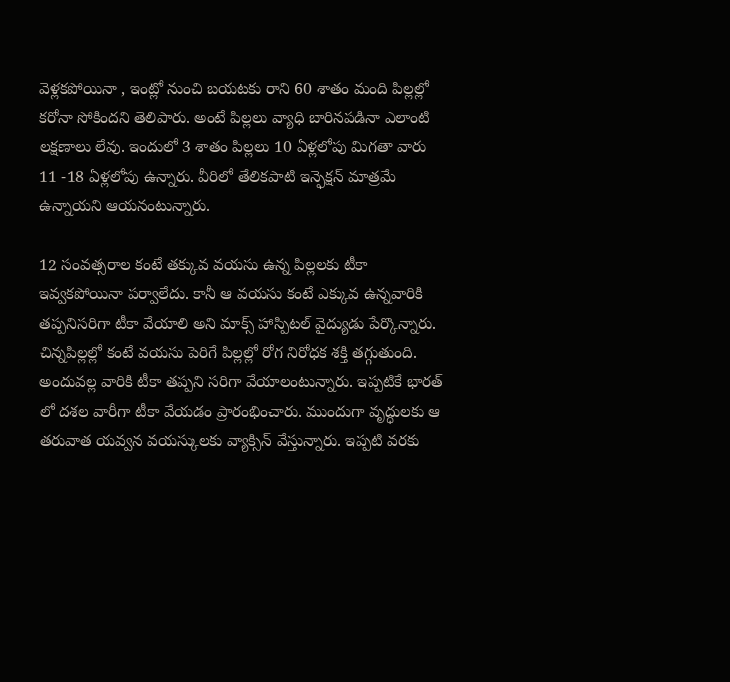వెళ్లకపోయినా , ఇంట్లో నుంచి బయటకు రాని 60 శాతం మంది పిల్లల్లో కరోనా సోకిందని తెలిపారు. అంటే పిల్లలు వ్యాధి బారినపడినా ఎలాంటి లక్షణాలు లేవు. ఇందులో 3 శాతం పిల్లలు 10 ఏళ్లలోపు మిగతా వారు 11 -18 ఏళ్లలోపు ఉన్నారు. వీరిలో తేలికపాటి ఇన్ఫెక్షన్ మాత్రమే ఉన్నాయని ఆయనంటున్నారు.

12 సంవత్సరాల కంటే తక్కువ వయసు ఉన్న పిల్లలకు టీకా ఇవ్వకపోయినా పర్వాలేదు. కానీ ఆ వయసు కంటే ఎక్కువ ఉన్నవారికి తప్పనిసరిగా టీకా వేయాలి అని మాక్స్ హాస్పిటల్ వైద్యుడు పేర్కొన్నారు. చిన్నపిల్లల్లో కంటే వయసు పెరిగే పిల్లల్లో రోగ నిరోధక శక్తి తగ్గుతుంది. అందువల్ల వారికి టీకా తప్పని సరిగా వేయాలంటున్నారు. ఇప్పటికే భారత్ లో దశల వారీగా టీకా వేయడం ప్రారంభించారు. ముందుగా వృద్ధులకు ఆ తరువాత యవ్వన వయస్కులకు వ్యాక్సిన్ వేస్తున్నారు. ఇప్పటి వరకు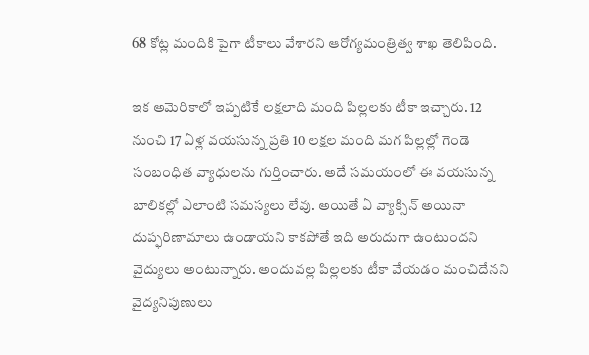68 కోట్ల మందికి పైగా టీకాలు వేశారని ఆరోగ్యమంత్రిత్వ శాఖ తెలిపింది.

ఇక అమెరికాలో ఇప్పటికే లక్షలాది మంది పిల్లలకు టీకా ఇచ్చారు. 12 నుంచి 17 ఏళ్ల వయసున్న ప్రతి 10 లక్షల మంది మగ పిల్లల్లో గెండె సంబంధిత వ్యాధులను గుర్తించారు. అదే సమయంలో ఈ వయసున్న బాలికల్లో ఎలాంటి సమస్యలు లేవు. అయితే ఏ వ్యాక్సిన్ అయినా దుప్ఫరిణామాలు ఉండాయని కాకపోతే ఇది అరుదుగా ఉంటుందని వైద్యులు అంటున్నారు. అందువల్ల పిల్లలకు టీకా వేయడం మంచిదేనని వైద్యనిపుణులు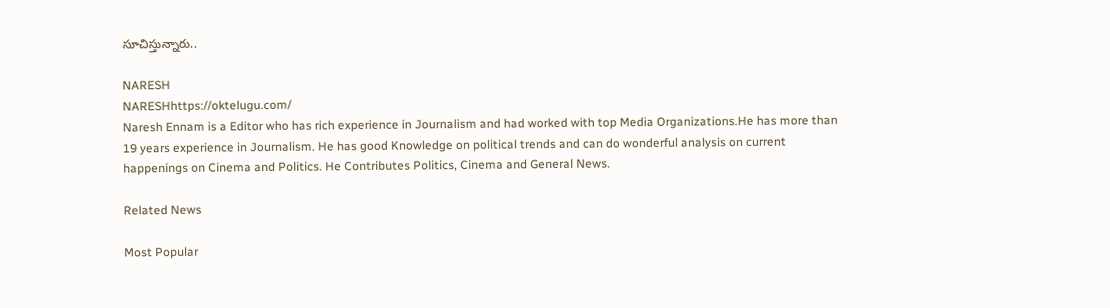సూచిస్తున్నారు..

NARESH
NARESHhttps://oktelugu.com/
Naresh Ennam is a Editor who has rich experience in Journalism and had worked with top Media Organizations.He has more than 19 years experience in Journalism. He has good Knowledge on political trends and can do wonderful analysis on current happenings on Cinema and Politics. He Contributes Politics, Cinema and General News.

Related News

Most Popular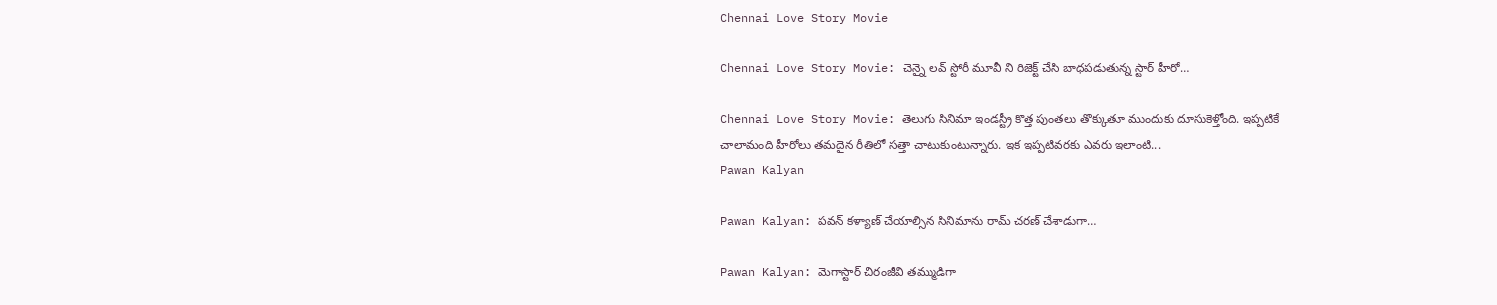Chennai Love Story Movie

Chennai Love Story Movie: చెన్నై లవ్ స్టోరీ మూవీ ని రిజెక్ట్ చేసి బాధపడుతున్న స్టార్ హీరో…

Chennai Love Story Movie: తెలుగు సినిమా ఇండస్ట్రీ కొత్త పుంతలు తొక్కుతూ ముందుకు దూసుకెళ్తోంది. ఇప్పటికే చాలామంది హీరోలు తమదైన రీతిలో సత్తా చాటుకుంటున్నారు. ఇక ఇప్పటివరకు ఎవరు ఇలాంటి...
Pawan Kalyan

Pawan Kalyan: పవన్ కళ్యాణ్ చేయాల్సిన సినిమాను రామ్ చరణ్ చేశాడుగా…

Pawan Kalyan: మెగాస్టార్ చిరంజీవి తమ్ముడిగా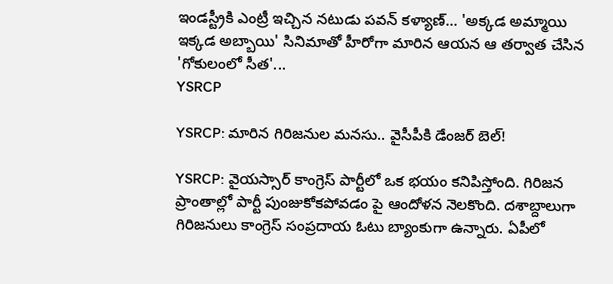ఇండస్ట్రీకి ఎంట్రీ ఇచ్చిన నటుడు పవన్ కళ్యాణ్... 'అక్కడ అమ్మాయి ఇక్కడ అబ్బాయి' సినిమాతో హీరోగా మారిన ఆయన ఆ తర్వాత చేసిన 'గోకులంలో సీత'...
YSRCP

YSRCP: మారిన గిరిజనుల మనసు.. వైసీపీకి డేంజర్ బెల్!

YSRCP: వైయస్సార్ కాంగ్రెస్ పార్టీలో ఒక భయం కనిపిస్తోంది. గిరిజన ప్రాంతాల్లో పార్టీ పుంజుకోకపోవడం పై ఆందోళన నెలకొంది. దశాబ్దాలుగా గిరిజనులు కాంగ్రెస్ సంప్రదాయ ఓటు బ్యాంకుగా ఉన్నారు. ఏపీలో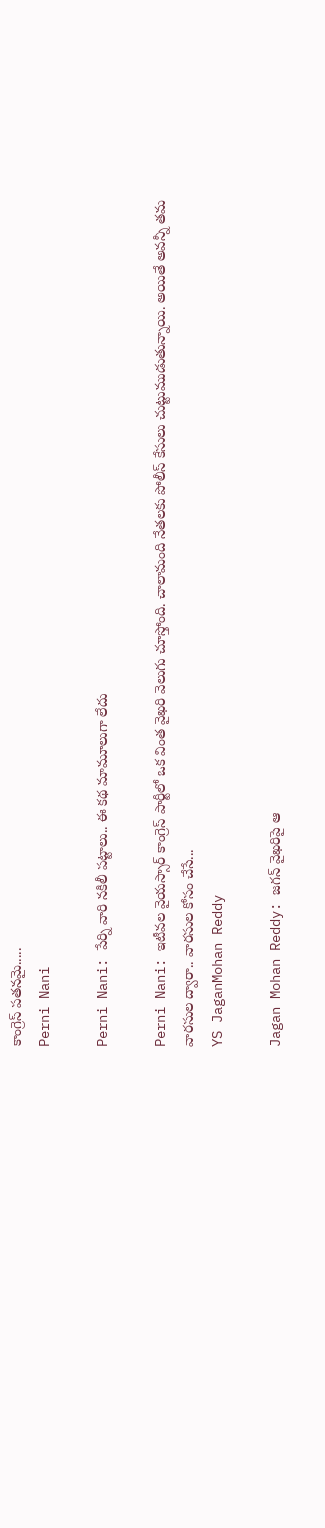కాంగ్రెస్ పతనమై.....
Perni Nani

Perni Nani: పేర్ని వారి నకిలీ పట్టాలు.. ఈ కథ మామూలుగా లేదు

Perni Nani: ఇటీవల వైయస్సార్ కాంగ్రెస్ పార్టీలో ఒక వింత వైఖరి వెలుగు చూస్తోంది. చాలామంది నేతలకు పోలీస్ కేసులు చుట్టుముడుతున్నాయి. అయితే అవన్నీ తమ వారసుల ద్వారా.. వారసుల కోసం చేసే...
YS JaganMohan Reddy

Jagan Mohan Reddy: జగన్ వైఖరిపై ఆ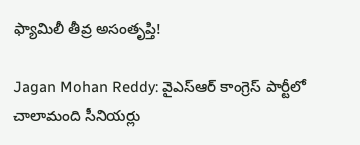ఫ్యామిలీ తీవ్ర అసంతృప్తి!

Jagan Mohan Reddy: వైఎస్ఆర్ కాంగ్రెస్ పార్టీలో చాలామంది సీనియర్లు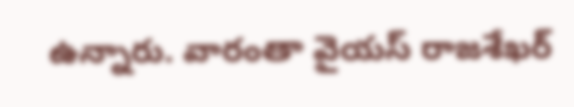ఉన్నారు. వారంతా వైయస్ రాజశేఖర్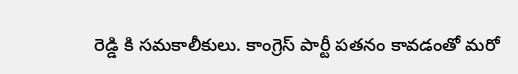రెడ్డి కి సమకాలీకులు. కాంగ్రెస్ పార్టీ పతనం కావడంతో మరో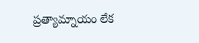ప్రత్యామ్నాయం లేక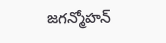జగన్మోహన్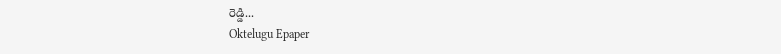రెడ్డి...
Oktelugu Epaper